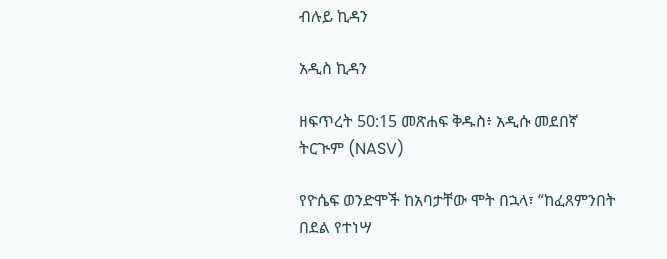ብሉይ ኪዳን

አዲስ ኪዳን

ዘፍጥረት 50:15 መጽሐፍ ቅዱስ፥ አዲሱ መደበኛ ትርጒም (NASV)

የዮሴፍ ወንድሞች ከአባታቸው ሞት በኋላ፣ “ከፈጸምንበት በደል የተነሣ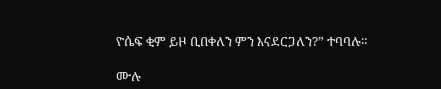ዮሴፍ ቂም ይዞ ቢበቀለን ምን እናደርጋለን?” ተባባሉ።

ሙሉ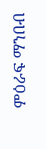ምዕራፍ ማንበብ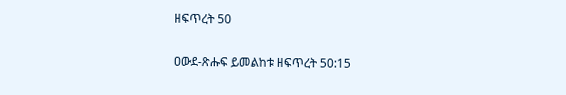ዘፍጥረት 50

ዐውደ-ጽሑፍ ይመልከቱ ዘፍጥረት 50:15